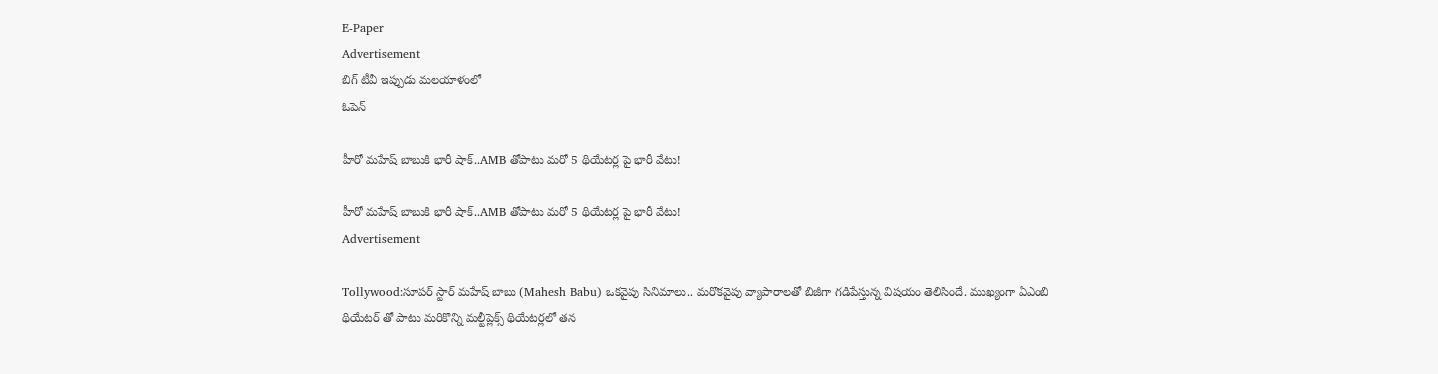E-Paper
Advertisement
బిగ్ టీవీ ఇప్పుడు మలయాళంలో
ఓపెన్

హీరో మహేష్ బాబుకి భారీ షాక్..AMB తోపాటు మరో 5 థియేటర్ల పై భారీ వేటు!

హీరో మహేష్ బాబుకి భారీ షాక్..AMB తోపాటు మరో 5 థియేటర్ల పై భారీ వేటు!
Advertisement

Tollywood:సూపర్ స్టార్ మహేష్ బాబు (Mahesh Babu) ఒకవైపు సినిమాలు.. మరొకవైపు వ్యాపారాలతో బిజీగా గడిపేస్తున్న విషయం తెలిసిందే. ముఖ్యంగా ఏఎంబి థియేటర్ తో పాటు మరికొన్ని మల్టీప్లెక్స్ థియేటర్లలో తన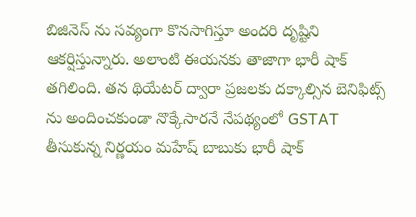బిజినెస్ ను సవ్యంగా కొనసాగిస్తూ అందరి దృష్టిని ఆకర్షిస్తున్నారు. అలాంటి ఈయనకు తాజాగా భారీ షాక్ తగిలింది. తన థియేటర్ ద్వారా ప్రజలకు దక్కాల్సిన బెనిఫిట్స్ ను అందించకుండా నొక్కేసారనే నేపథ్యంలో GSTAT తీసుకున్న నిర్ణయం మహేష్ బాబుకు భారీ షాక్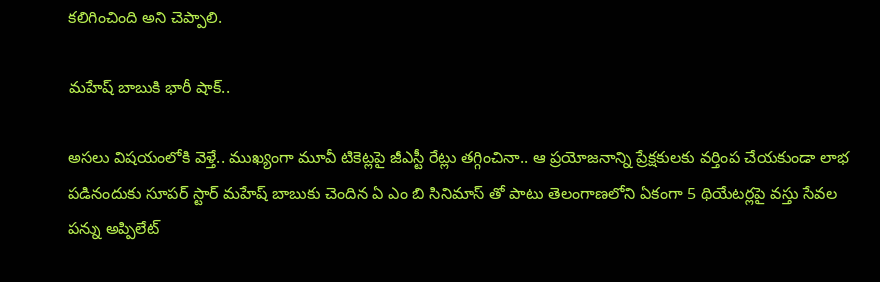కలిగించింది అని చెప్పాలి.

మహేష్ బాబుకి భారీ షాక్..

అసలు విషయంలోకి వెళ్తే.. ముఖ్యంగా మూవీ టికెట్లపై జీఎస్టీ రేట్లు తగ్గించినా.. ఆ ప్రయోజనాన్ని ప్రేక్షకులకు వర్తింప చేయకుండా లాభ పడినందుకు సూపర్ స్టార్ మహేష్ బాబుకు చెందిన ఏ ఎం బి సినిమాస్ తో పాటు తెలంగాణలోని ఏకంగా 5 థియేటర్లపై వస్తు సేవల పన్ను అప్పిలేట్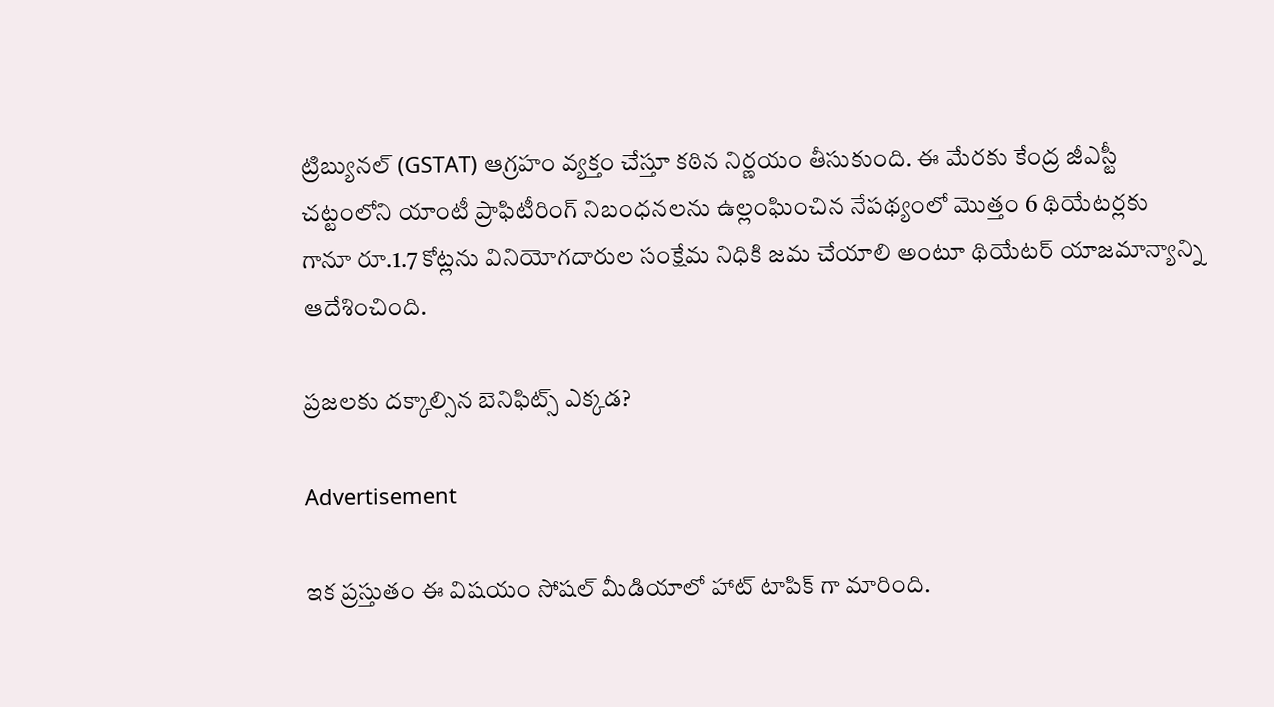ట్రిబ్యునల్ (GSTAT) ఆగ్రహం వ్యక్తం చేస్తూ కఠిన నిర్ణయం తీసుకుంది. ఈ మేరకు కేంద్ర జీఎస్టీ చట్టంలోని యాంటీ ప్రాఫిటీరింగ్ నిబంధనలను ఉల్లంఘించిన నేపథ్యంలో మొత్తం 6 థియేటర్లకు గానూ రూ.1.7 కోట్లను వినియోగదారుల సంక్షేమ నిధికి జమ చేయాలి అంటూ థియేటర్ యాజమాన్యాన్ని ఆదేశించింది.

ప్రజలకు దక్కాల్సిన బెనిఫిట్స్ ఎక్కడ?

Advertisement

ఇక ప్రస్తుతం ఈ విషయం సోషల్ మీడియాలో హాట్ టాపిక్ గా మారింది.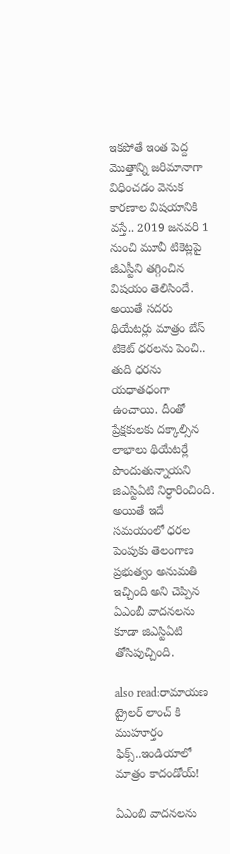ఇకపోతే ఇంత పెద్ద మొత్తాన్ని జరిమానాగా విధించడం వెనుక కారణాల విషయానికి వస్తే.. 2019 జనవరి 1 నుంచి మూవీ టికెట్లపై జీఎస్టీని తగ్గించిన విషయం తెలిసిందే. అయితే సదరు థియేటర్లు మాత్రం బేస్ టికెట్ ధరలను పెంచి.. తుది ధరను యధాతధంగా ఉంచాయి. దీంతో ప్రేక్షకులకు దక్కాల్సిన లాభాలు థియేటర్లే పొందుతున్నాయని జిఎస్టిఏటి నిర్ధారించింది. అయితే ఇదే సమయంలో ధరల పెంపుకు తెలంగాణ ప్రభుత్వం అనుమతి ఇచ్చింది అని చెప్పిన ఏఎంబీ వాదనలను కూడా జిఎస్టిఏటి తోసిపుచ్చింది.

also read:రామాయణ ట్రైలర్ లాంచ్ కి ముహూర్తం ఫిక్స్..ఇండియాలో మాత్రం కాదండోయ్!

ఏఎంబి వాదనలను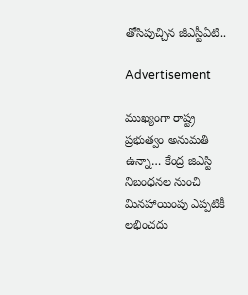తోసిపుచ్చిన జీఎస్టీఏటి..

Advertisement

ముఖ్యంగా రాష్ట్ర ప్రభుత్వం అనుమతి ఉన్నా… కేంద్ర జిఎస్టి నిబంధనల నుంచి మినహాయింపు ఎప్పటికీ లభించదు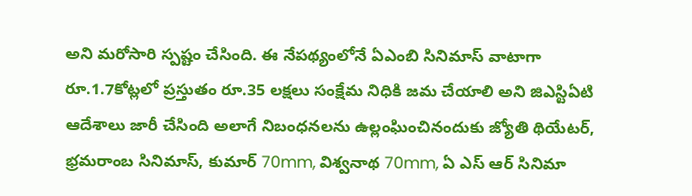అని మరోసారి స్పష్టం చేసింది. ఈ నేపథ్యంలోనే ఏఎంబి సినిమాస్ వాటాగా రూ.1.7కోట్లలో ప్రస్తుతం రూ.35 లక్షలు సంక్షేమ నిధికి జమ చేయాలి అని జిఎస్టిఏటి ఆదేశాలు జారీ చేసింది అలాగే నిబంధనలను ఉల్లంఘించినందుకు జ్యోతి థియేటర్, భ్రమరాంబ సినిమాస్, కుమార్ 70mm, విశ్వనాథ 70mm, ఏ ఎస్ ఆర్ సినిమా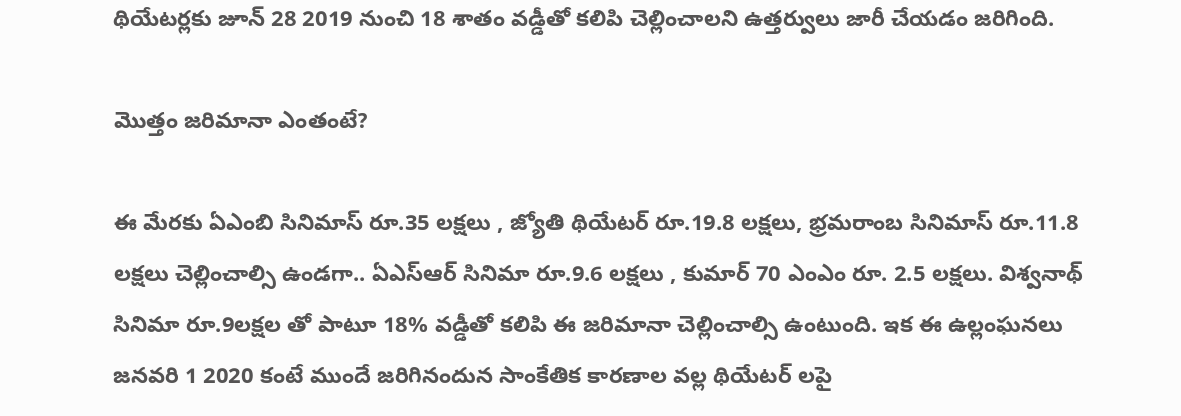థియేటర్లకు జూన్ 28 2019 నుంచి 18 శాతం వడ్డీతో కలిపి చెల్లించాలని ఉత్తర్వులు జారీ చేయడం జరిగింది.

మొత్తం జరిమానా ఎంతంటే?

ఈ మేరకు ఏఎంబి సినిమాస్ రూ.35 లక్షలు , జ్యోతి థియేటర్ రూ.19.8 లక్షలు, భ్రమరాంబ సినిమాస్ రూ.11.8 లక్షలు చెల్లించాల్సి ఉండగా.. ఏఎస్ఆర్ సినిమా రూ.9.6 లక్షలు , కుమార్ 70 ఎంఎం రూ. 2.5 లక్షలు. విశ్వనాథ్ సినిమా రూ.9లక్షల తో పాటూ 18% వడ్డీతో కలిపి ఈ జరిమానా చెల్లించాల్సి ఉంటుంది. ఇక ఈ ఉల్లంఘనలు జనవరి 1 2020 కంటే ముందే జరిగినందున సాంకేతిక కారణాల వల్ల థియేటర్ లపై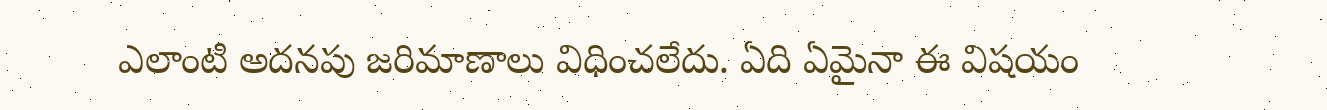ఎలాంటి అదనపు జరిమాణాలు విధించలేదు. ఏది ఏమైనా ఈ విషయం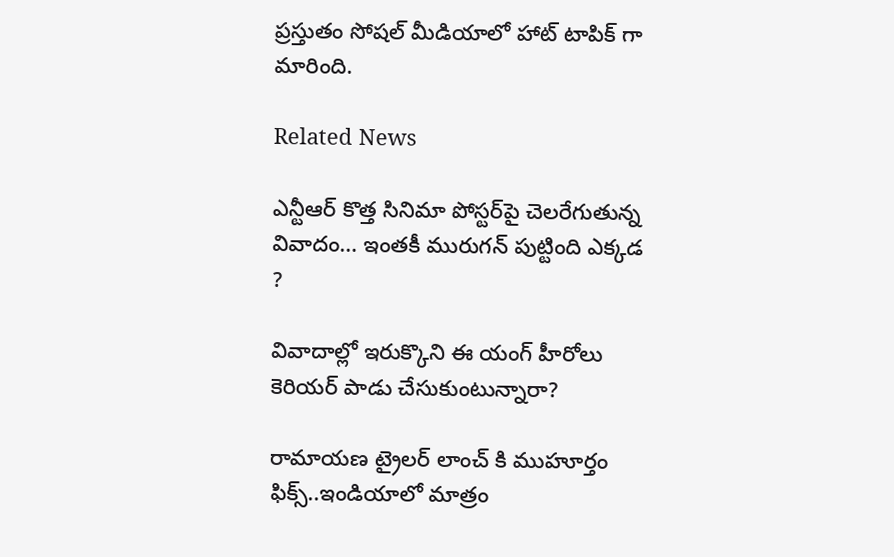ప్రస్తుతం సోషల్ మీడియాలో హాట్ టాపిక్ గా మారింది.

Related News

ఎన్టీఆర్ కొత్త సినిమా పోస్టర్‌పై చెలరేగుతున్న వివాదం… ఇంతకీ మురుగన్ పుట్టింది ఎక్కడ ?

వివాదాల్లో ఇరుక్కొని ఈ యంగ్ హీరోలు కెరియర్ పాడు చేసుకుంటున్నారా?

రామాయణ ట్రైలర్ లాంచ్ కి ముహూర్తం ఫిక్స్..ఇండియాలో మాత్రం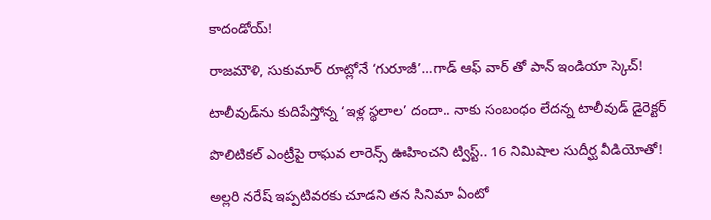కాదండోయ్!

రాజమౌళి, సుకుమార్ రూట్లోనే ‘గురూజీ’…గాడ్ ఆఫ్ వార్ తో పాన్ ఇండియా స్కెచ్!

టాలీవుడ్‌ను కుదిపేస్తోన్న ‘ఇళ్ల స్థలాల’ దందా.. నాకు సంబంధం లేదన్న టాలీవుడ్ డైరెక్టర్

పొలిటికల్ ఎంట్రీపై రాఘవ లారెన్స్ ఊహించని ట్విస్ట్.. 16 నిమిషాల సుదీర్ఘ వీడియోతో!

అల్లరి నరేష్ ఇప్పటివరకు చూడని తన సినిమా ఏంటో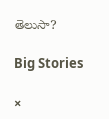తెలుసా?

Big Stories

×